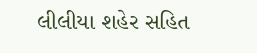લીલીયા શહેર સહિત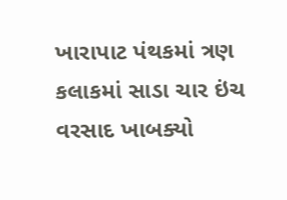ખારાપાટ પંથકમાં ત્રણ કલાકમાં સાડા ચાર ઇંચ વરસાદ ખાબક્યો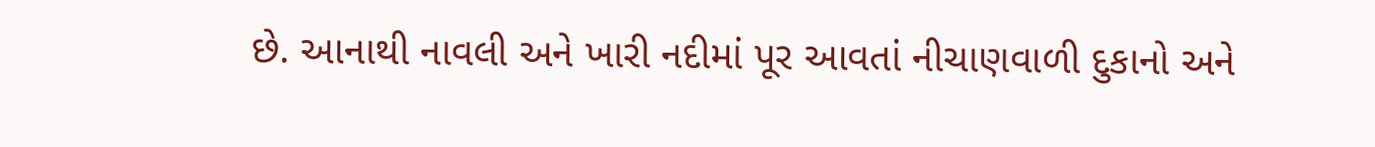છે. આનાથી નાવલી અને ખારી નદીમાં પૂર આવતાં નીચાણવાળી દુકાનો અને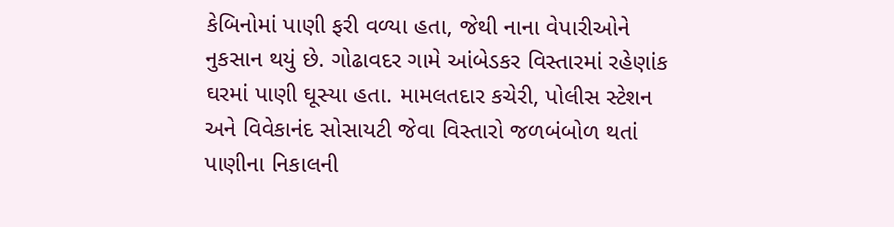કેબિનોમાં પાણી ફરી વળ્યા હતા, જેથી નાના વેપારીઓને નુકસાન થયું છે. ગોઢાવદર ગામે આંબેડકર વિસ્તારમાં રહેણાંક ઘરમાં પાણી ઘૂસ્યા હતા. મામલતદાર કચેરી, પોલીસ સ્ટેશન અને વિવેકાનંદ સોસાયટી જેવા વિસ્તારો જળબંબોળ થતાં પાણીના નિકાલની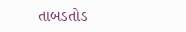તાબડતોડ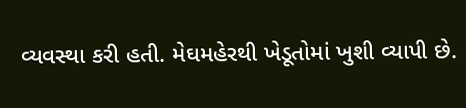વ્યવસ્થા કરી હતી. મેઘમહેરથી ખેડૂતોમાં ખુશી વ્યાપી છે.